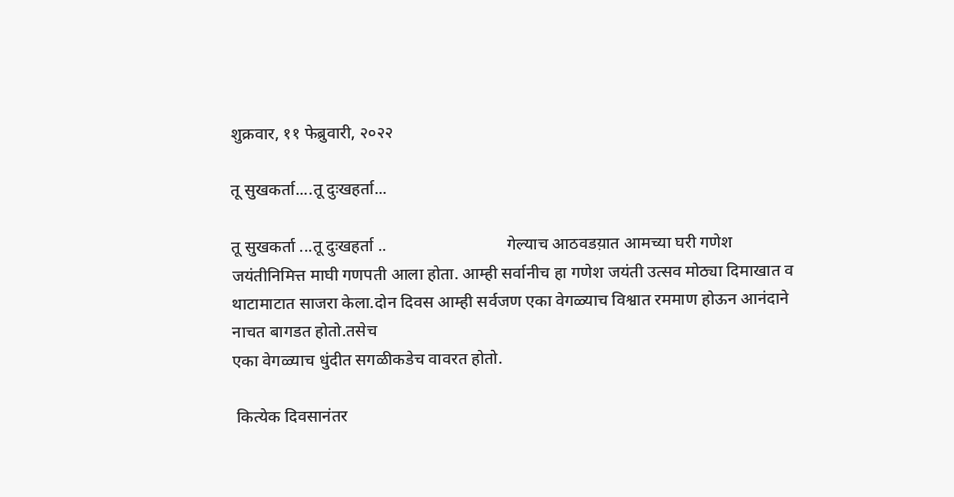शुक्रवार, ११ फेब्रुवारी, २०२२

तू सुखकर्ता....तू दुःखहर्ता...

तू सुखकर्ता ...तू दुःखहर्ता ..                             गेल्याच आठवडय़ात आमच्या घरी गणेश जयंतीनिमित्त माघी गणपती आला होता. आम्ही सर्वानीच हा गणेश जयंती उत्सव मोठ्या दिमाखात व थाटामाटात साजरा केला.दोन दिवस आम्ही सर्वजण एका वेगळ्याच विश्वात रममाण होऊन आनंदाने नाचत बागडत होतो.तसेच
एका वेगळ्याच धुंदीत सगळीकडेच वावरत होतो.

 कित्येक दिवसानंतर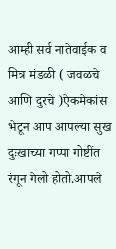आम्ही सर्व नातेवाईक व मित्र मंडळी ( जवळचे आणि दुरचे )ऐकमेकांस भेटून आप आपल्या सुख दुःखाच्या गप्पा गोष्टींत रंगून गेलो होतो.आपले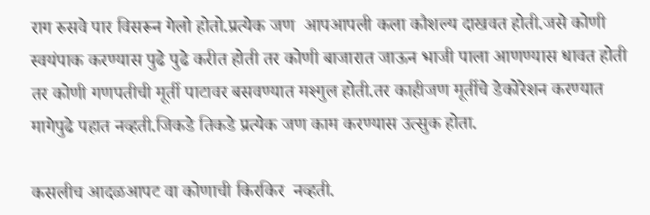राग रुसवे पार विसरून गेलो होतो.प्रत्येक जण  आपआपली कला कौशल्य दाखवत होती.जसे कोणी स्वयंपाक करण्यास पुढे पुढे करीत होती तर कोणी बाजारात जाऊन भाजी पाला आणण्यास धावत होती तर कोणी गणपतीची मूर्ती पाटावर बसवण्यात मश्गुल होती.तर काहीजण मूर्तीचे डेकोरेशन करण्यात मागेपुढे पहात नव्हती.जिकडे तिकडे प्रत्येक जण काम करण्यास उत्सुक होता.

कसलीच आदळआपट वा कोणाची किरकिर  नव्हती.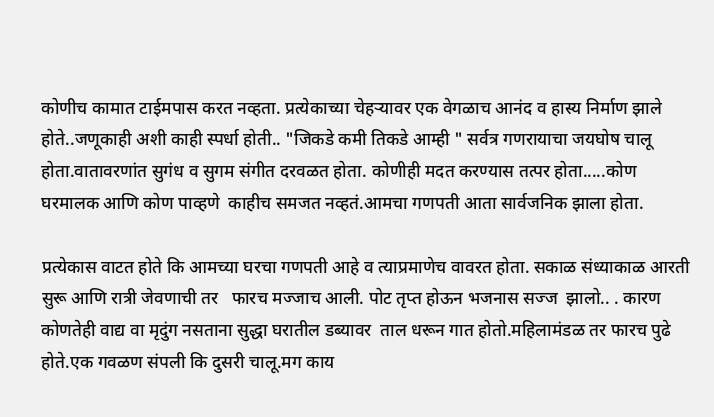कोणीच कामात टाईमपास करत नव्हता. प्रत्येकाच्या चेहऱ्यावर एक वेगळाच आनंद व हास्य निर्माण झाले होते..जणूकाही अशी काही स्पर्धा होती.. "जिकडे कमी तिकडे आम्ही " सर्वत्र गणरायाचा जयघोष चालू होता.वातावरणांत सुगंध व सुगम संगीत दरवळत होता. कोणीही मदत करण्यास तत्पर होता.....कोण घरमालक आणि कोण पाव्हणे  काहीच समजत नव्हतं.आमचा गणपती आता सार्वजनिक झाला होता.

प्रत्येकास वाटत होते कि आमच्या घरचा गणपती आहे व त्याप्रमाणेच वावरत होता. सकाळ संध्याकाळ आरती सुरू आणि रात्री जेवणाची तर   फारच मज्जाच आली. पोट तृप्त होऊन भजनास सज्ज  झालो.. . कारण कोणतेही वाद्य वा मृदुंग नसताना सुद्धा घरातील डब्यावर  ताल धरून गात होतो.महिलामंडळ तर फारच पुढे होते.एक गवळण संपली कि दुसरी चालू.मग काय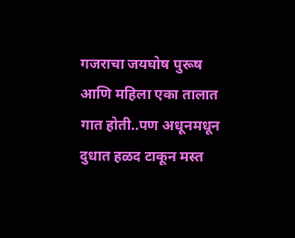गजराचा जयघोष पुरूष आणि महिला एका तालात गात होती..पण अधूनमधून दुधात हळद टाकून मस्त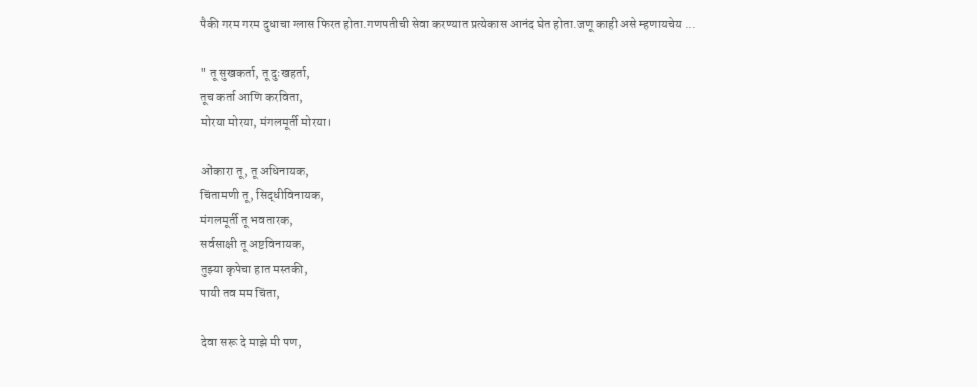पैकी गरम गरम दुधाचा ग्लास फिरत होता.गणपतीची सेवा करण्यात प्रत्येकास आनंद घेत होता.जणू काही असे म्हणायचेय ...

" तू सुखकर्ता, तू दुःखहर्ता,
तूच कर्ता आणि करविता,
मोरया मोरया, मंगलमूर्ती मोरया।

ओंकारा तू, तू अधिनायक,
चिंतामणी तू, सिद्धीविनायक,
मंगलमूर्ती तू भवतारक,
सर्वसाक्षी तू अष्टविनायक,
तुझ्या कृपेचा हात मस्तकी,
पायी तव मम चिंता,

देवा सरू दे माझे मी पण,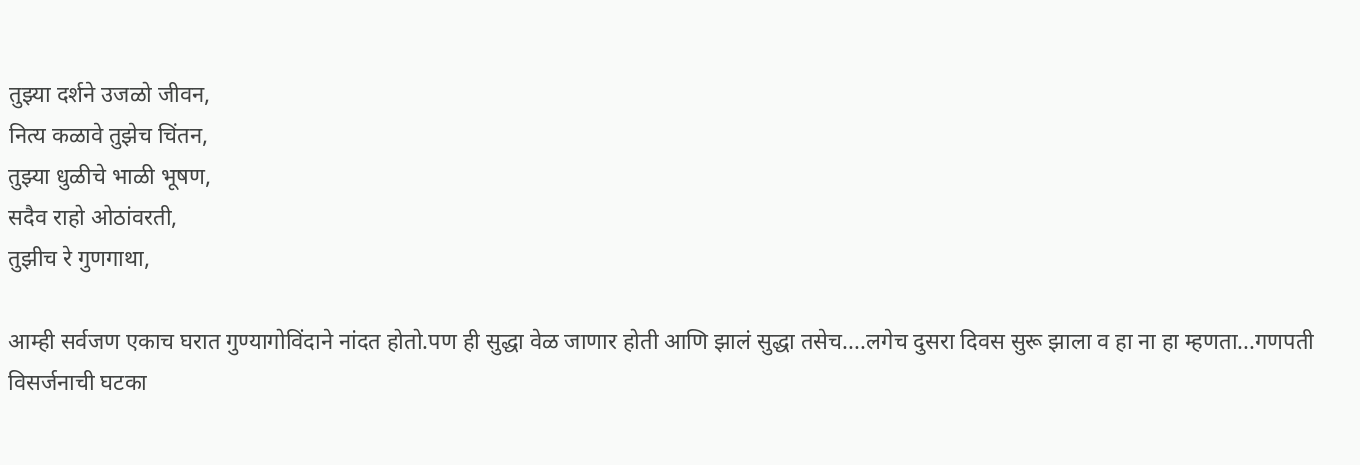तुझ्या दर्शने उजळो जीवन,
नित्य कळावे तुझेच चिंतन,
तुझ्या धुळीचे भाळी भूषण,
सदैव राहो ओठांवरती,
तुझीच रे गुणगाथा,

आम्ही सर्वजण एकाच घरात गुण्यागोविंदाने नांदत होतो.पण ही सुद्धा वेळ जाणार होती आणि झालं सुद्धा तसेच....लगेच दुसरा दिवस सुरू झाला व हा ना हा म्हणता...गणपती विसर्जनाची घटका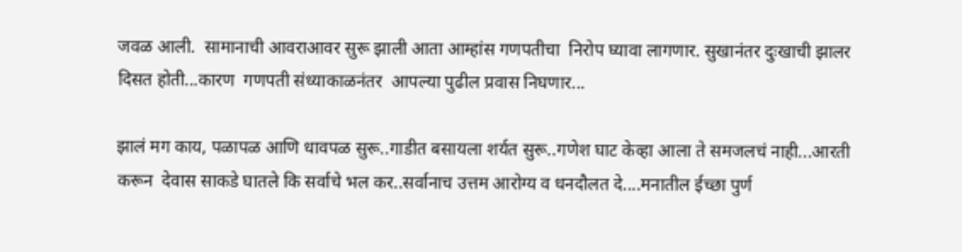जवळ आली.  सामानाची आवराआवर सुरू झाली आता आम्हांस गणपतीचा  निरोप घ्यावा लागणार. सुखानंतर दुःखाची झालर दिसत होती...कारण  गणपती संध्याकाळनंतर  आपल्या पुढील प्रवास निघणार...

झालं मग काय, पळापळ आणि धावपळ सुरू..गाडीत बसायला शर्यत सुरू..गणेश घाट केव्हा आला ते समजलचं नाही...आरती करून  देवास साकडे घातले कि सर्वाचे भल कर..सर्वानाच उत्तम आरोग्य व धनदौलत दे....मनातील ईच्छा पुर्ण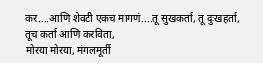कर....आणि शेवटी एकच मागणं....तू सुखकर्ता, तू दुःखहर्ता,
तूच कर्ता आणि करविता,
मोरया मोरया, मंगलमूर्ती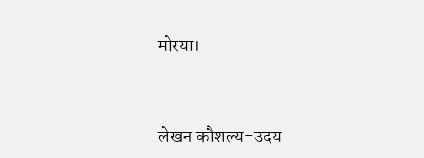मोरया।


लेखन कौशल्य-उदय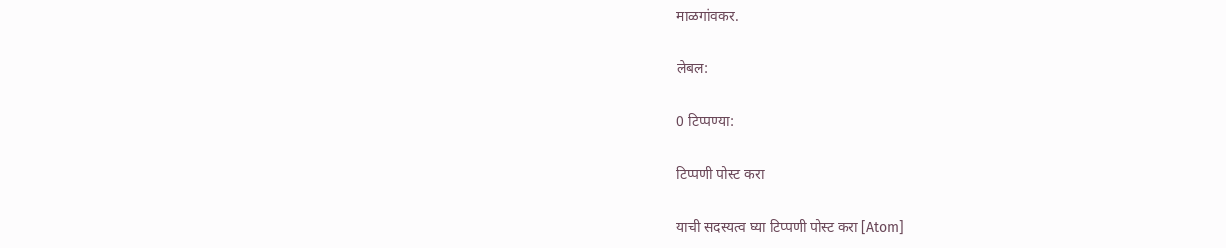माळगांवकर.

लेबल:

0 टिप्पण्या:

टिप्पणी पोस्ट करा

याची सदस्यत्व घ्या टिप्पणी पोस्ट करा [Atom]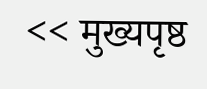<< मुख्यपृष्ठ